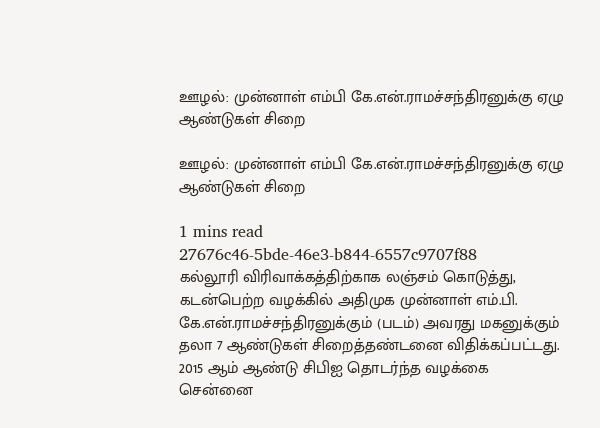ஊழல்: முன்னாள் எம்பி கே.என்.ராமச்சந்திரனுக்கு ஏழு ஆண்டுகள் சிறை

ஊழல்: முன்னாள் எம்பி கே.என்.ராமச்சந்திரனுக்கு ஏழு ஆண்டுகள் சிறை

1 mins read
27676c46-5bde-46e3-b844-6557c9707f88
கல்லூரி விரிவாக்கத்திற்காக லஞ்சம் கொடுத்து, கடன்பெற்ற வழக்கில் அதிமுக முன்னாள் எம்.பி. கே.என்.ராமச்சந்திரனுக்கும் (படம்) அவரது மகனுக்கும் தலா 7 ஆண்டுகள் சிறைத்தண்டனை விதிக்கப்பட்டது. 2015 ஆம் ஆண்டு சிபிஐ தொடர்ந்த வழக்கை சென்னை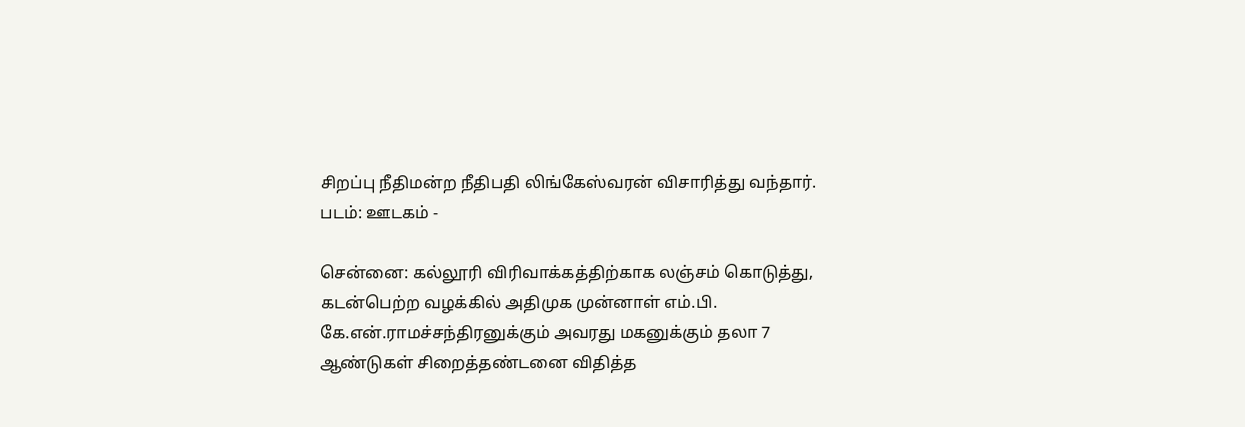சிறப்பு நீதிமன்ற நீதிபதி லிங்கேஸ்வரன் விசாரித்து வந்தார். படம்: ஊடகம் -

சென்னை: கல்லூரி விரிவாக்கத்திற்காக லஞ்சம் கொடுத்து, கடன்பெற்ற வழக்கில் அதிமுக முன்னாள் எம்.பி. கே.என்.ராமச்சந்திரனுக்கும் அவரது மகனுக்கும் தலா 7 ஆண்டுகள் சிறைத்தண்டனை விதித்த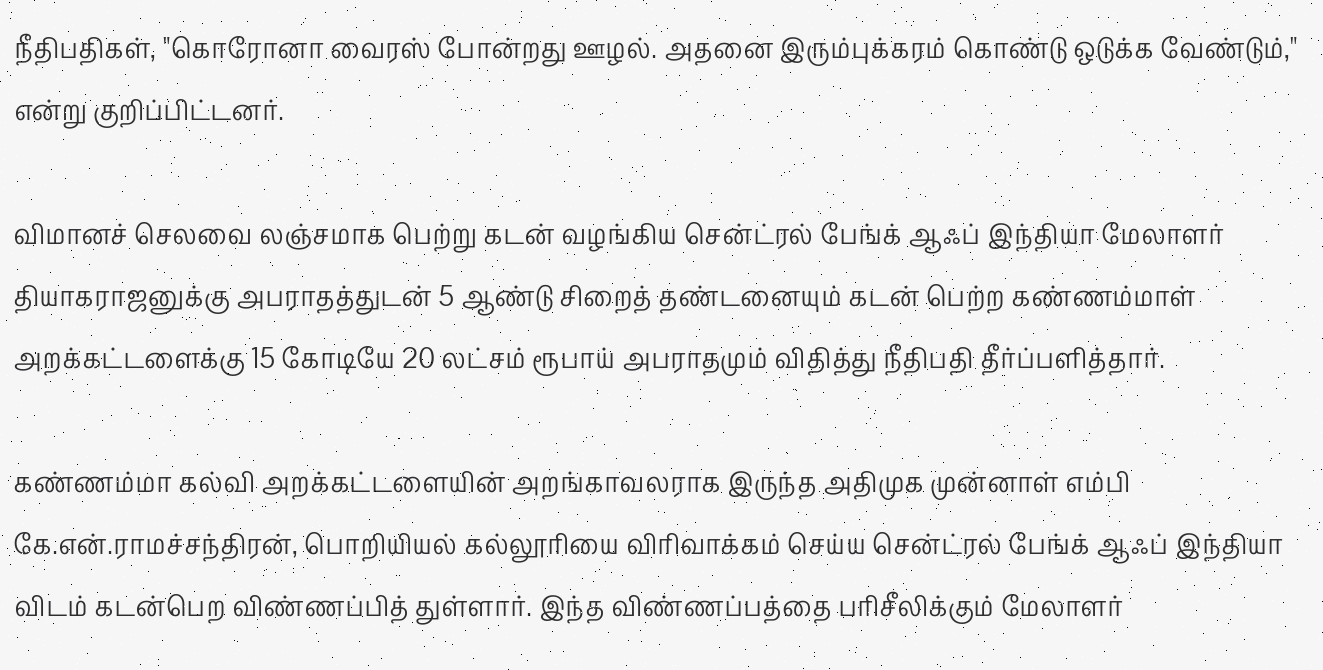நீதிபதிகள், "கொரோனா வைரஸ் போன்றது ஊழல். அதனை இரும்புக்கரம் கொண்டு ஒடுக்க வேண்டும்," என்று குறிப்பிட்டனர்.

விமானச் செலவை லஞ்சமாக பெற்று கடன் வழங்கிய சென்ட்ரல் பேங்க் ஆஃப் இந்தியா மேலாளர் தியாகராஜனுக்கு அபராதத்துடன் 5 ஆண்டு சிறைத் தண்டனையும் கடன் பெற்ற கண்ணம்மாள் அறக்கட்டளைக்கு 15 கோடியே 20 லட்சம் ரூபாய் அபராதமும் விதித்து நீதிபதி தீர்ப்பளித்தார்.

கண்ணம்மா கல்வி அறக்கட்டளையின் அறங்காவலராக இருந்த அதிமுக முன்னாள் எம்பி கே.என்.ராமச்சந்திரன், பொறியியல் கல்லூரியை விரிவாக்கம் செய்ய சென்ட்ரல் பேங்க் ஆஃப் இந்தியா விடம் கடன்பெற விண்ணப்பித் துள்ளார். இந்த விண்ணப்பத்தை பரிசீலிக்கும் மேலாளர்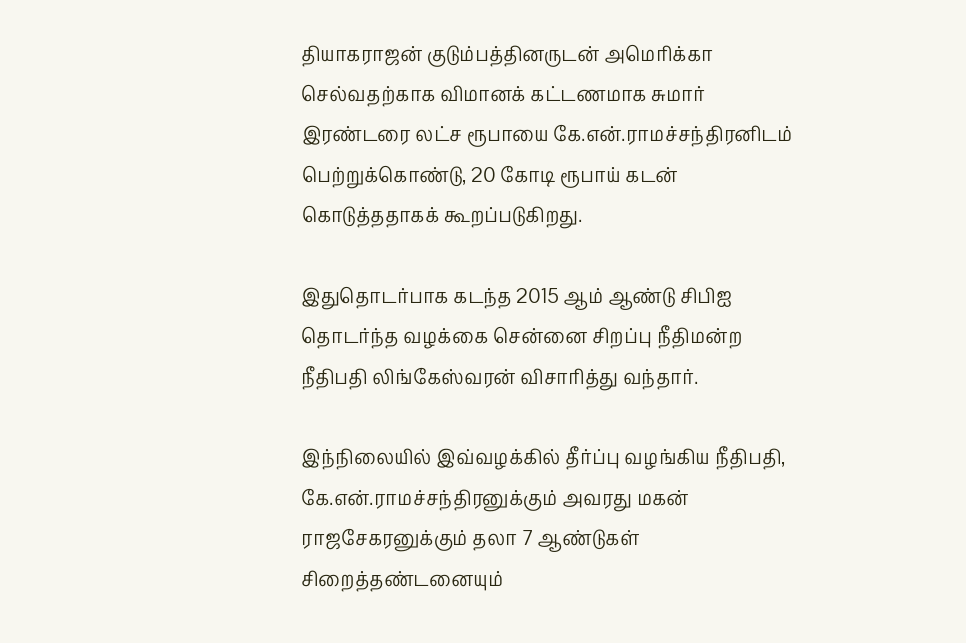தியாகராஜன் குடும்பத்தினருடன் அமெரிக்கா செல்வதற்காக விமானக் கட்டணமாக சுமார் இ‌ரண்டரை லட்ச ரூபாயை கே.என்.ராமச்சந்திரனிடம் பெற்றுக்கொண்டு, 20 கோடி ரூபாய் கடன் கொடுத்ததாகக் கூறப்படுகி‌றது.

இதுதொடர்பாக கடந்த 2015 ஆம் ஆண்டு சிபிஐ தொடர்ந்த வழக்கை சென்னை சிறப்பு நீதிமன்ற நீதிபதி லிங்கேஸ்வரன் விசாரித்து வந்தார்.

இந்நிலையில் இவ்வழக்கில் தீர்ப்பு வழங்கிய நீதிபதி, கே.என்.ராமச்சந்திரனுக்கும் அவரது மகன் ராஜசேகரனுக்கும் தலா 7 ஆண்டுகள் சிறைத்தண்டனையும்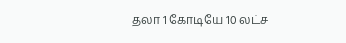தலா 1 கோடியே 10 லட்ச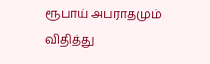ரூபாய் அபராதமும் விதித்து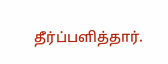தீர்ப்பளித்தார்.